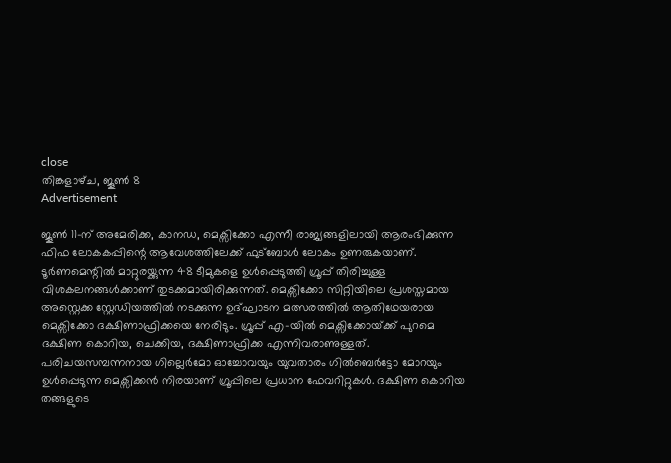close
തിങ്കളാഴ്‌ച, ജൂൺ 8
Advertisement

ജൂൺ 11-ന് അമേരിക്ക, കാനഡ, മെക്സിക്കോ എന്നീ രാജ്യങ്ങളിലായി ആരംഭിക്കുന്ന ഫിഫ ലോകകപ്പിന്റെ ആവേശത്തിലേക്ക് ഫുട്ബോൾ ലോകം ഉണരുകയാണ്. ടൂർണമെന്റിൽ മാറ്റുരയ്ക്കുന്ന 48 ടീമുകളെ ഉൾപ്പെടുത്തി ഗ്രൂപ്പ് തിരിച്ചുള്ള വിശകലനങ്ങൾക്കാണ് തുടക്കമായിരിക്കുന്നത്. മെക്സിക്കോ സിറ്റിയിലെ പ്രശസ്തമായ അസ്റ്റെക്ക സ്റ്റേഡിയത്തിൽ നടക്കുന്ന ഉദ്ഘാടന മത്സരത്തിൽ ആതിഥേയരായ മെക്സിക്കോ ദക്ഷിണാഫ്രിക്കയെ നേരിടും. ഗ്രൂപ്പ് എ-യിൽ മെക്സിക്കോയ്‌ക്ക് പുറമെ ദക്ഷിണ കൊറിയ, ചെക്കിയ, ദക്ഷിണാഫ്രിക്ക എന്നിവരാണുള്ളത്. പരിചയസമ്പന്നനായ ഗില്ലെർമോ ഓച്ചോവയും യുവതാരം ഗിൽബെർട്ടോ മോറയും ഉൾപ്പെടുന്ന മെക്സിക്കൻ നിരയാണ് ഗ്രൂപ്പിലെ പ്രധാന ഫേവറിറ്റുകൾ. ദക്ഷിണ കൊറിയ തങ്ങളുടെ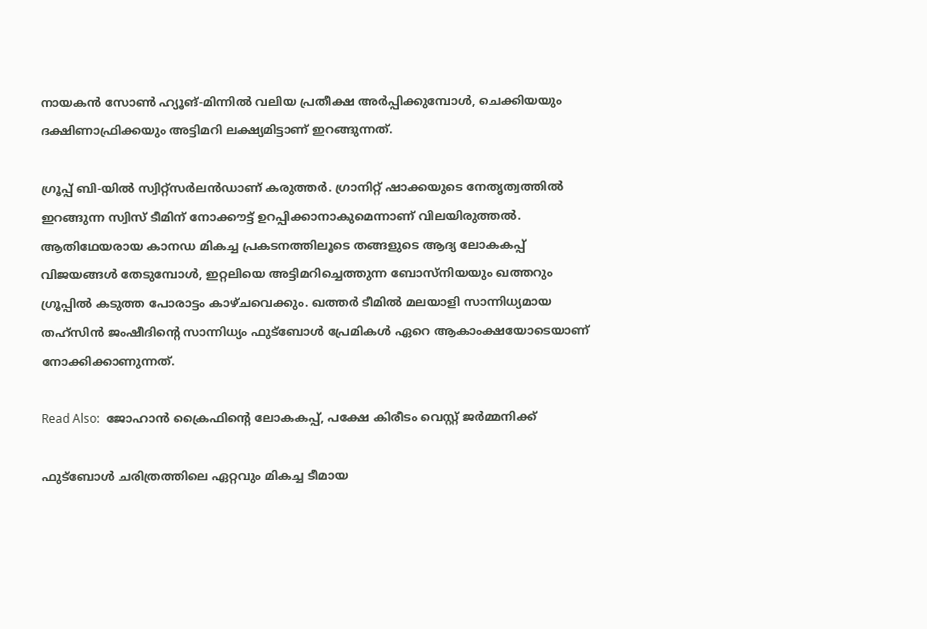നായകൻ സോൺ ഹ്യൂങ്-മിന്നിൽ വലിയ പ്രതീക്ഷ അർപ്പിക്കുമ്പോൾ, ചെക്കിയയും ദക്ഷിണാഫ്രിക്കയും അട്ടിമറി ലക്ഷ്യമിട്ടാണ് ഇറങ്ങുന്നത്.

ഗ്രൂപ്പ് ബി-യിൽ സ്വിറ്റ്സർലൻഡാണ് കരുത്തർ. ഗ്രാനിറ്റ് ഷാക്കയുടെ നേതൃത്വത്തിൽ ഇറങ്ങുന്ന സ്വിസ് ടീമിന് നോക്കൗട്ട് ഉറപ്പിക്കാനാകുമെന്നാണ് വിലയിരുത്തൽ. ആതിഥേയരായ കാനഡ മികച്ച പ്രകടനത്തിലൂടെ തങ്ങളുടെ ആദ്യ ലോകകപ്പ് വിജയങ്ങൾ തേടുമ്പോൾ, ഇറ്റലിയെ അട്ടിമറിച്ചെത്തുന്ന ബോസ്നിയയും ഖത്തറും ഗ്രൂപ്പിൽ കടുത്ത പോരാട്ടം കാഴ്ചവെക്കും. ഖത്തർ ടീമിൽ മലയാളി സാന്നിധ്യമായ തഹ്സിൻ ജംഷീദിന്റെ സാന്നിധ്യം ഫുട്ബോൾ പ്രേമികൾ ഏറെ ആകാംക്ഷയോടെയാണ് നോക്കിക്കാണുന്നത്.

Read Also:  ജോഹാൻ ക്രൈഫിന്റെ ലോകകപ്പ്, പക്ഷേ കിരീടം വെസ്റ്റ് ജർമ്മനിക്ക്

ഫുട്ബോൾ ചരിത്രത്തിലെ ഏറ്റവും മികച്ച ടീമായ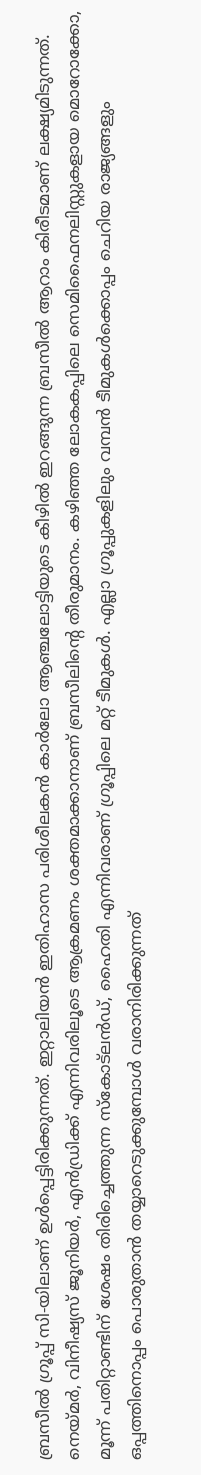ബ്രസീൽ ഗ്രൂപ്പ് സി-യിലാണ് ഉൾപ്പെട്ടിരിക്കുന്നത്. ഇറ്റാലിയൻ ഇതിഹാസ പരിശീലകൻ കാർലോ ആഞ്ചലോട്ടിയുടെ കീഴിൽ ഇറങ്ങുന്ന ബ്രസീൽ ആറാം കിരീടമാണ് ലക്ഷ്യമിടുന്നത്. നെയ്മർ, വിനീഷ്യസ് ജൂനിയർ, എൻഡ്രിക്ക് എന്നിവരിലൂടെ ആക്രമണം ശക്തമാക്കാനാണ് ബ്രസീലിന്റെ തീരുമാനം. കഴിഞ്ഞ ലോകകപ്പിലെ സെമിഫൈനലിസ്റ്റുകളായ മൊറോക്കോ, മൂന്ന് പതിറ്റാണ്ടിന് ശേഷം തിരിച്ചെത്തുന്ന സ്കോട്ലൻഡ്, ഹൈതി എന്നിവരാണ് ഗ്രൂപ്പിലെ മറ്റ് ടീമുകൾ. എല്ലാ ഗ്രൂപ്പുകളിലും വമ്പൻ ടീമുകൾക്കൊപ്പം ചെറിയ രാജ്യങ്ങളും ഒപ്പത്തിനൊപ്പം പൊരുതാൻ തയ്യാറെടുക്കുമ്പോൾ വരാനിരിക്കുന്നത്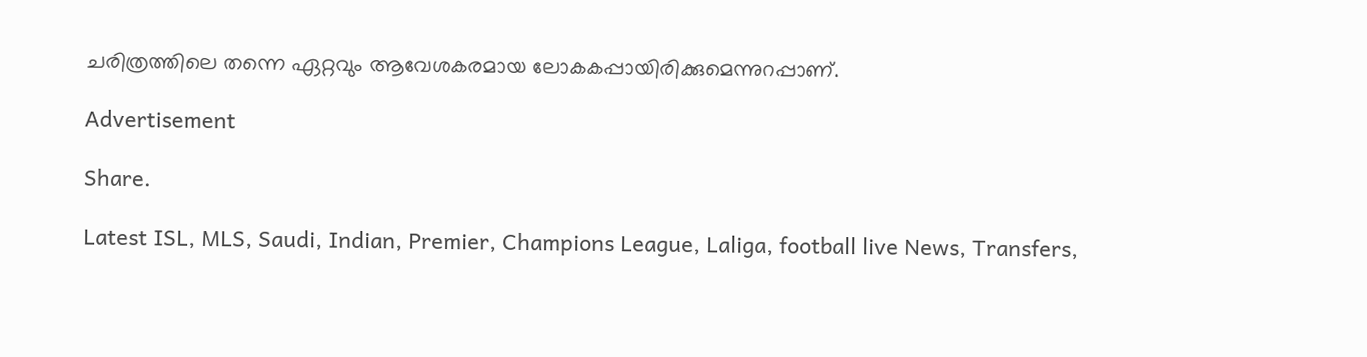ചരിത്രത്തിലെ തന്നെ ഏറ്റവും ആവേശകരമായ ലോകകപ്പായിരിക്കുമെന്നുറപ്പാണ്.

Advertisement

Share.

Latest ISL, MLS, Saudi, Indian, Premier, Champions League, Laliga, football live News, Transfers,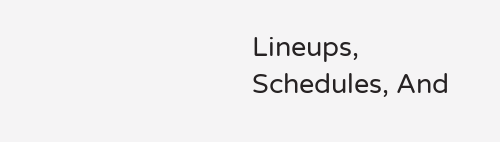Lineups, Schedules, And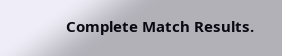Complete Match Results.